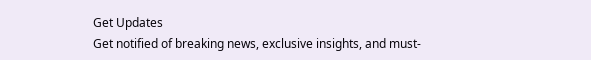Get Updates
Get notified of breaking news, exclusive insights, and must-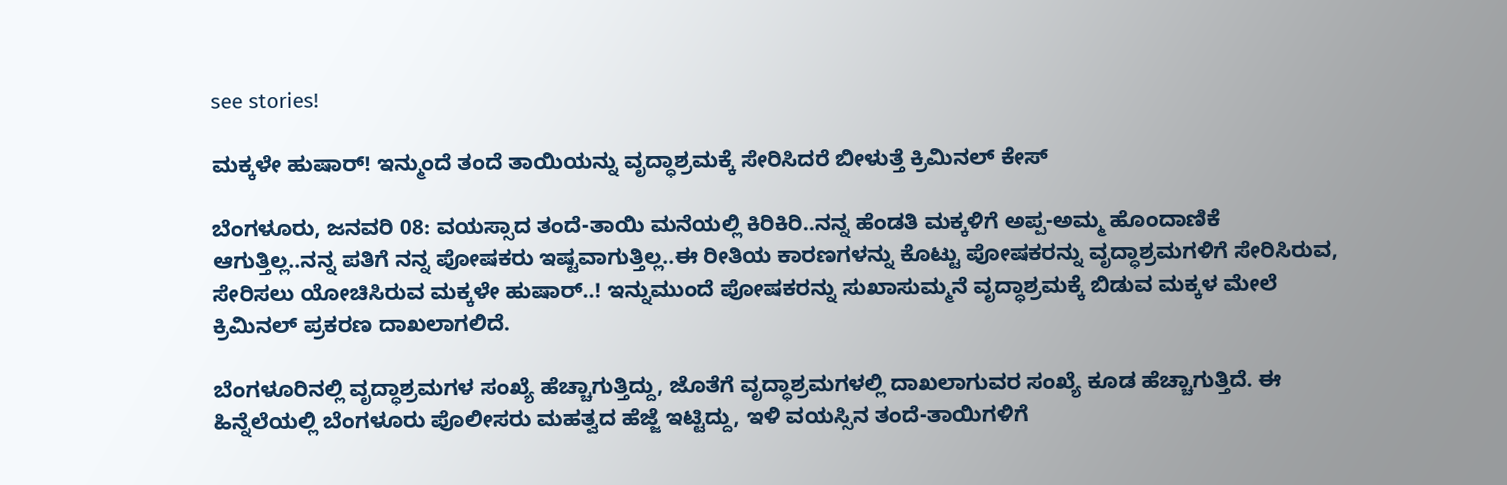see stories!

ಮಕ್ಕಳೇ ಹುಷಾರ್‌! ಇನ್ಮುಂದೆ ತಂದೆ ತಾಯಿಯನ್ನು ವೃದ್ಧಾಶ್ರಮಕ್ಕೆ ಸೇರಿಸಿದರೆ ಬೀಳುತ್ತೆ ಕ್ರಿಮಿನಲ್ ಕೇಸ್

ಬೆಂಗಳೂರು, ಜನವರಿ 08: ವಯಸ್ಸಾದ ತಂದೆ-ತಾಯಿ ಮನೆಯಲ್ಲಿ ಕಿರಿಕಿರಿ..ನನ್ನ ಹೆಂಡತಿ ಮಕ್ಕಳಿಗೆ ಅಪ್ಪ-ಅಮ್ಮ ಹೊಂದಾಣಿಕೆ ಆಗುತ್ತಿಲ್ಲ..ನನ್ನ ಪತಿಗೆ ನನ್ನ ಪೋಷಕರು ಇಷ್ಟವಾಗುತ್ತಿಲ್ಲ..ಈ ರೀತಿಯ ಕಾರಣಗಳನ್ನು ಕೊಟ್ಟು ಪೋಷಕರನ್ನು ವೃದ್ಧಾಶ್ರಮಗಳಿಗೆ ಸೇರಿಸಿರುವ, ಸೇರಿಸಲು ಯೋಚಿಸಿರುವ ಮಕ್ಕಳೇ ಹುಷಾರ್‌..! ಇನ್ನುಮುಂದೆ ಪೋಷಕರನ್ನು ಸುಖಾಸುಮ್ಮನೆ ವೃದ್ಧಾಶ್ರಮಕ್ಕೆ ಬಿಡುವ ಮಕ್ಕಳ ಮೇಲೆ ಕ್ರಿಮಿನಲ್‌ ಪ್ರಕರಣ ದಾಖಲಾಗಲಿದೆ.

ಬೆಂಗಳೂರಿನಲ್ಲಿ ವೃದ್ಧಾಶ್ರಮಗಳ ಸಂಖ್ಯೆ ಹೆಚ್ಚಾಗುತ್ತಿದ್ದು, ಜೊತೆಗೆ ವೃದ್ಧಾಶ್ರಮಗಳಲ್ಲಿ ದಾಖಲಾಗುವರ ಸಂಖ್ಯೆ ಕೂಡ ಹೆಚ್ಚಾಗುತ್ತಿದೆ. ಈ ಹಿನ್ನೆಲೆಯಲ್ಲಿ ಬೆಂಗಳೂರು ಪೊಲೀಸರು ಮಹತ್ವದ ಹೆಜ್ಜೆ ಇಟ್ಟಿದ್ದು, ಇಳಿ ವಯಸ್ಸಿನ ತಂದೆ-ತಾಯಿಗಳಿಗೆ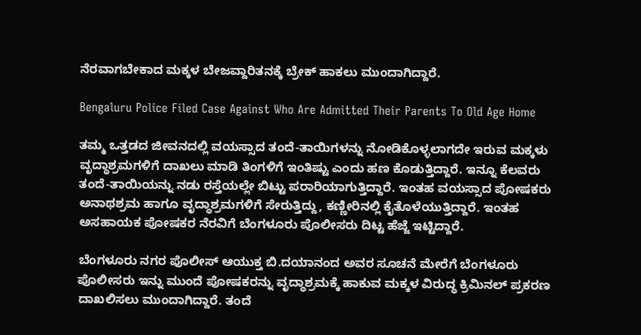ನೆರವಾಗಬೇಕಾದ ಮಕ್ಕಳ ಬೇಜವ್ದಾರಿತನಕ್ಕೆ ಬ್ರೇಕ್‌ ಹಾಕಲು ಮುಂದಾಗಿದ್ದಾರೆ.

Bengaluru Police Filed Case Against Who Are Admitted Their Parents To Old Age Home

ತಮ್ಮ ಒತ್ತಡದ ಜೀವನದಲ್ಲಿ ವಯಸ್ಸಾದ ತಂದೆ-ತಾಯಿಗಳನ್ನು ನೋಡಿಕೊಳ್ಳಲಾಗದೇ ಇರುವ ಮಕ್ಕಳು ವೃದ್ಧಾಶ್ರಮಗಳಿಗೆ ದಾಖಲು ಮಾಡಿ ತಿಂಗಳಿಗೆ ಇಂತಿಷ್ಟು ಎಂದು ಹಣ ಕೊಡುತ್ತಿದ್ದಾರೆ. ಇನ್ನೂ ಕೆಲವರು ತಂದೆ-ತಾಯಿಯನ್ನು ನಡು ರಸ್ತೆಯಲ್ಲೇ ಬಿಟ್ಟು ಪರಾರಿಯಾಗುತ್ತಿದ್ದಾರೆ. ಇಂತಹ ವಯಸ್ಸಾದ ಪೋಷಕರು ಅನಾಥಶ್ರಮ ಹಾಗೂ ವೃದ್ಧಾಶ್ರಮಗಳಿಗೆ ಸೇರುತ್ತಿದ್ದು, ಕಣ್ಣೀರಿನಲ್ಲಿ ಕೈತೊಳೆಯುತ್ತಿದ್ದಾರೆ. ಇಂತಹ ಅಸಹಾಯಕ ಪೋಷಕರ ನೆರವಿಗೆ ಬೆಂಗಳೂರು ಪೊಲೀಸರು ದಿಟ್ಟ ಹೆಜ್ಜೆ ಇಟ್ಟಿದ್ದಾರೆ.

ಬೆಂಗಳೂರು ನಗರ ಪೊಲೀಸ್ ಆಯುಕ್ತ ಬಿ.ದಯಾನಂದ ಅವರ ಸೂಚನೆ ಮೇರೆಗೆ ಬೆಂಗಳೂರು ಪೊಲೀಸರು ಇನ್ನು ಮುಂದೆ ಪೋಷಕರನ್ನು ವೃದ್ಧಾಶ್ರಮಕ್ಕೆ ಹಾಕುವ ಮಕ್ಕಳ ವಿರುದ್ಧ ಕ್ರಿಮಿನಲ್ ಪ್ರಕರಣ ದಾಖಲಿಸಲು ಮುಂದಾಗಿದ್ದಾರೆ. ತಂದೆ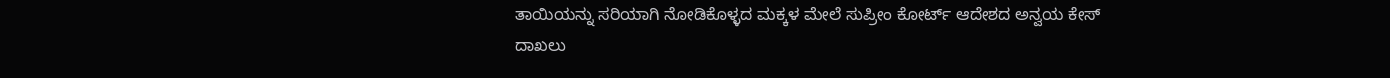ತಾಯಿಯನ್ನು ಸರಿಯಾಗಿ ನೋಡಿಕೊಳ್ಳದ ಮಕ್ಕಳ ಮೇಲೆ ಸುಪ್ರೀಂ ಕೋರ್ಟ್ ಆದೇಶದ ಅನ್ವಯ ಕೇಸ್ ದಾಖಲು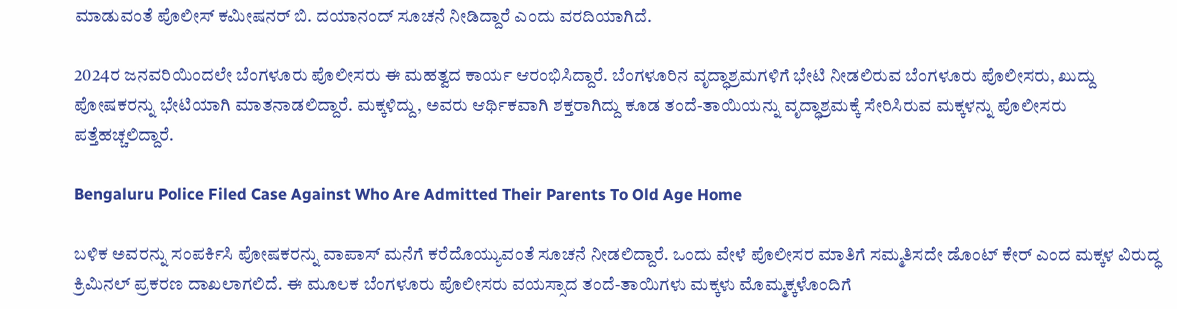ಮಾಡುವಂತೆ ಪೊಲೀಸ್ ಕಮೀಷನರ್ ಬಿ. ದಯಾನಂದ್ ಸೂಚನೆ ನೀಡಿದ್ದಾರೆ ಎಂದು ವರದಿಯಾಗಿದೆ.

2024ರ ಜನವರಿಯಿಂದಲೇ ಬೆಂಗಳೂರು ಪೊಲೀಸರು ಈ ಮಹತ್ವದ ಕಾರ್ಯ ಆರಂಭಿಸಿದ್ದಾರೆ. ಬೆಂಗಳೂರಿನ ವೃದ್ಧಾಶ್ರಮಗಳಿಗೆ ಭೇಟಿ ನೀಡಲಿರುವ ಬೆಂಗಳೂರು ಪೊಲೀಸರು, ಖುದ್ದು ಪೋಷಕರನ್ನು ಭೇಟಿಯಾಗಿ ಮಾತನಾಡಲಿದ್ದಾರೆ. ಮಕ್ಕಳಿದ್ದು, ಅವರು ಆರ್ಥಿಕವಾಗಿ ಶಕ್ತರಾಗಿದ್ದು ಕೂಡ ತಂದೆ-ತಾಯಿಯನ್ನು ವೃದ್ಧಾಶ್ರಮಕ್ಕೆ ಸೇರಿಸಿರುವ ಮಕ್ಕಳನ್ನು ಪೊಲೀಸರು ಪತ್ತೆಹಚ್ಚಲಿದ್ದಾರೆ.

Bengaluru Police Filed Case Against Who Are Admitted Their Parents To Old Age Home

ಬಳಿಕ ಅವರನ್ನು ಸಂಪರ್ಕಿಸಿ ಪೋಷಕರನ್ನು ವಾಪಾಸ್‌ ಮನೆಗೆ ಕರೆದೊಯ್ಯುವಂತೆ ಸೂಚನೆ ನೀಡಲಿದ್ದಾರೆ. ಒಂದು ವೇಳೆ ಪೊಲೀಸರ ಮಾತಿಗೆ ಸಮ್ಮತಿಸದೇ ಡೊಂಟ್‌ ಕೇರ್‌ ಎಂದ ಮಕ್ಕಳ ವಿರುದ್ಧ ಕ್ರಿಮಿನಲ್‌ ಪ್ರಕರಣ ದಾಖಲಾಗಲಿದೆ. ಈ ಮೂಲಕ ಬೆಂಗಳೂರು ಪೊಲೀಸರು ವಯಸ್ಸಾದ ತಂದೆ-ತಾಯಿಗಳು ಮಕ್ಕಳು ಮೊಮ್ಮಕ್ಕಳೊಂದಿಗೆ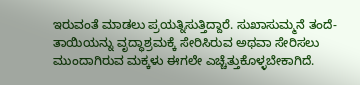ಇರುವಂತೆ ಮಾಡಲು ಪ್ರಯತ್ನಿಸುತ್ತಿದ್ದಾರೆ. ಸುಖಾಸುಮ್ಮನೆ ತಂದೆ-ತಾಯಿಯನ್ನು ವೃದ್ಧಾಶ್ರಮಕ್ಕೆ ಸೇರಿಸಿರುವ ಅಥವಾ ಸೇರಿಸಲು ಮುಂದಾಗಿರುವ ಮಕ್ಕಳು ಈಗಲೇ ಎಚ್ಚೆತ್ತುಕೊಳ್ಳಬೇಕಾಗಿದೆ.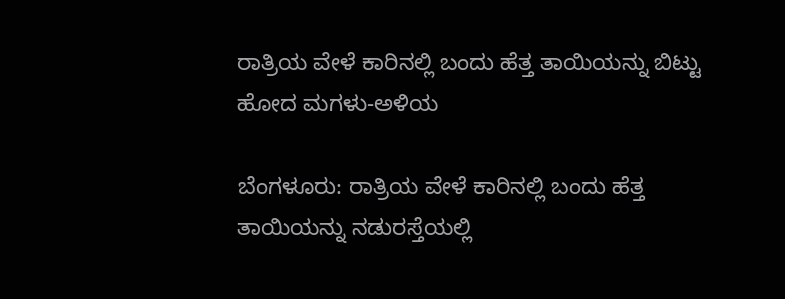ರಾತ್ರಿಯ ವೇಳೆ ಕಾರಿನಲ್ಲಿ ಬಂದು ಹೆತ್ತ ತಾಯಿಯನ್ನು ಬಿಟ್ಟು ಹೋದ ಮಗಳು-ಅಳಿಯ

ಬೆಂಗಳೂರು: ರಾತ್ರಿಯ ವೇಳೆ ಕಾರಿನಲ್ಲಿ ಬಂದು ಹೆತ್ತ ತಾಯಿಯನ್ನು ನಡುರಸ್ತೆಯಲ್ಲಿ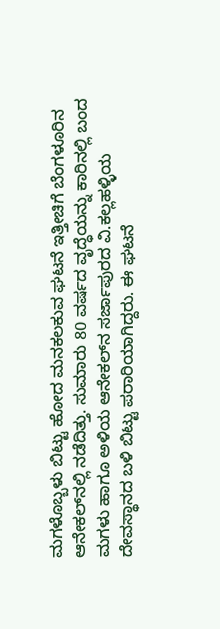ಮಗಳೊಬ್ಬಳು ಬಿಟ್ಟು ಹೋದ ಮನಕಲಕುವ ಘಟನೆ ಇತ್ತೀಚಿಗೆ ಬೆಂಗಳೂರಿನ ಆನೇಕಲ್‌ನಲ್ಲಿ ನಡೆದಿತ್ತು. ಸುಮಾರು 80 ವರ್ಷದ ವೃದ್ಧೆಯನ್ನು ಕಾರಿನಲ್ಲಿ ಬಂದ ಮಗಳು ಹಾಗೂ ಅಳಿಯ ಆನೇಕಲ್‌ನ ಸರ್ಜಾಪುರದ ವಿ.ಕಲ್ಲಹಳ್ಳಿಯ ದೇವಸ್ಥಾನದ ಬಳಿ ಬಿಟ್ಟು ಪರಾರಿಯಾಗಿದ್ದರು. ಈ ಘಟನೆ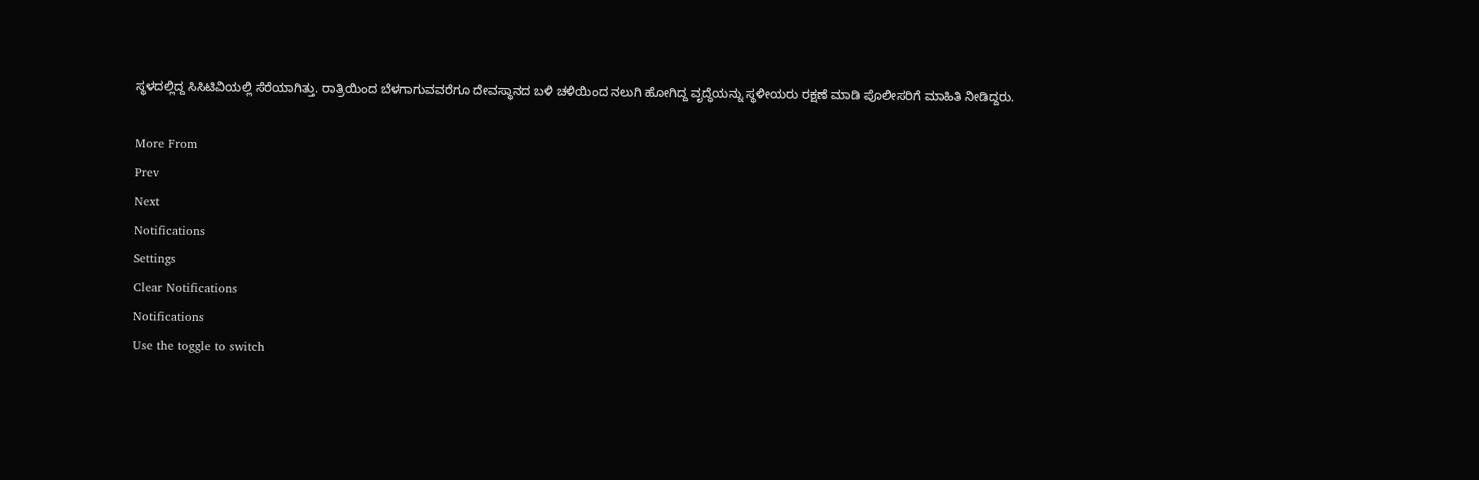ಸ್ಥಳದಲ್ಲಿದ್ದ ಸಿಸಿಟಿವಿಯಲ್ಲಿ ಸೆರೆಯಾಗಿತ್ತು. ರಾತ್ರಿಯಿಂದ ಬೆಳಗಾಗುವವರೆಗೂ ದೇವಸ್ಥಾನದ ಬಳಿ ಚಳಿಯಿಂದ ನಲುಗಿ ಹೋಗಿದ್ದ ವೃದ್ಧೆಯನ್ನು ಸ್ಥಳೀಯರು ರಕ್ಷಣೆ ಮಾಡಿ ಪೊಲೀಸರಿಗೆ ಮಾಹಿತಿ ನೀಡಿದ್ದರು.

More From
Prev
Next
Notifications
Settings
Clear Notifications
Notifications
Use the toggle to switch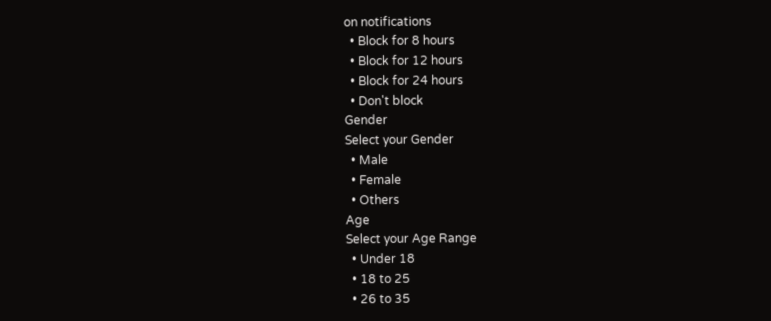on notifications
  • Block for 8 hours
  • Block for 12 hours
  • Block for 24 hours
  • Don't block
Gender
Select your Gender
  • Male
  • Female
  • Others
Age
Select your Age Range
  • Under 18
  • 18 to 25
  • 26 to 35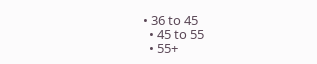• 36 to 45
  • 45 to 55
  • 55+